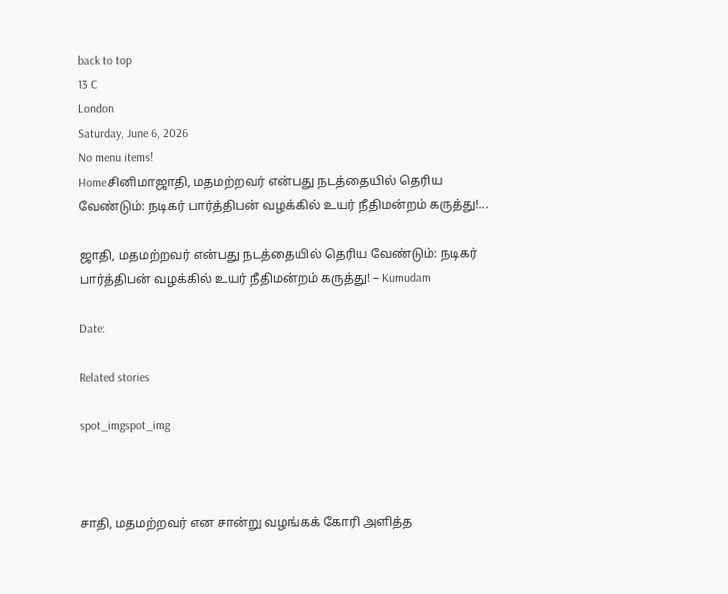back to top
13 C
London
Saturday, June 6, 2026
No menu items!
Homeசினிமாஜாதி, மதமற்றவர் என்பது நடத்தையில் தெரிய வேண்டும்: நடிகர் பார்த்திபன் வழக்கில் உயர் நீதிமன்றம் கருத்து!...

ஜாதி, மதமற்றவர் என்பது நடத்தையில் தெரிய வேண்டும்: நடிகர் பார்த்திபன் வழக்கில் உயர் நீதிமன்றம் கருத்து! – Kumudam

Date:

Related stories

spot_imgspot_img



சாதி, மதமற்றவர் என சான்று வழங்கக் கோரி அளித்த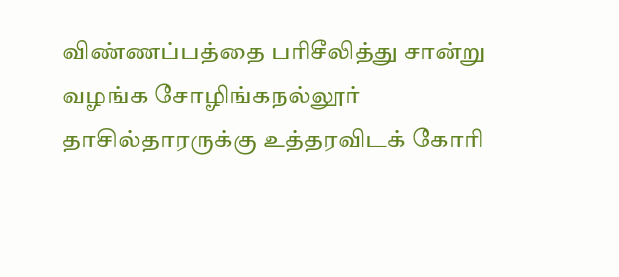விண்ணப்பத்தை பரிசீலித்து சான்று வழங்க சோழிங்கநல்லூர் தாசில்தாரருக்கு உத்தரவிடக் கோரி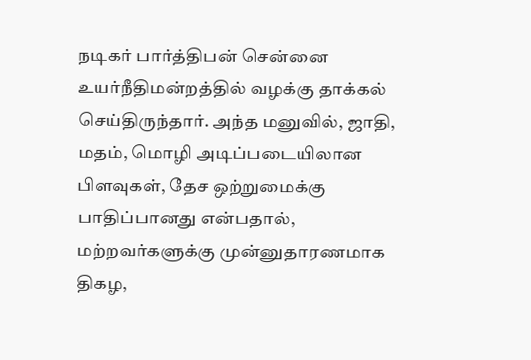நடிகர் பார்த்திபன் சென்னை உயர்நீதிமன்றத்தில் வழக்கு தாக்கல் செய்திருந்தார். அந்த மனுவில், ஜாதி, மதம், மொழி அடிப்படையிலான பிளவுகள், தேச ஒற்றுமைக்கு பாதிப்பானது என்பதால், மற்றவர்களுக்கு முன்னுதாரணமாக திகழ,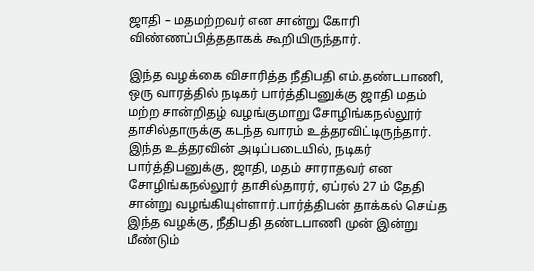ஜாதி – மதமற்றவர் என சான்று கோரி  விண்ணப்பித்ததாகக் கூறியிருந்தார்.

இந்த வழக்கை விசாரித்த நீதிபதி எம்.தண்டபாணி,  ஒரு வாரத்தில் நடிகர் பார்த்திபனுக்கு ஜாதி மதம் மற்ற சான்றிதழ் வழங்குமாறு சோழிங்கநல்லூர் தாசில்தாருக்கு கடந்த வாரம் உத்தரவிட்டிருந்தார். இந்த உத்தரவின் அடிப்படையில், நடிகர் பார்த்திபனுக்கு, ஜாதி, மதம் சாராதவர் என சோழிங்கநல்லூர் தாசில்தாரர், ஏப்ரல் 27 ம் தேதி சான்று வழங்கியுள்ளார்.பார்த்திபன் தாக்கல் செய்த இந்த வழக்கு, நீதிபதி தண்டபாணி முன் இன்று மீண்டும்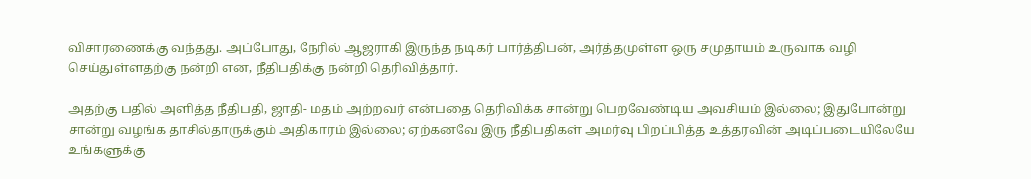விசாரணைக்கு வந்தது. அப்போது, நேரில் ஆஜராகி இருந்த நடிகர் பார்த்திபன், அர்த்தமுள்ள ஒரு சமுதாயம் உருவாக வழி  செய்துள்ளதற்கு நன்றி என, நீதிபதிக்கு நன்றி தெரிவித்தார்.

அதற்கு பதில் அளித்த நீதிபதி, ஜாதி- மதம் அற்றவர் என்பதை தெரிவிக்க சான்று பெறவேண்டிய அவசியம் இல்லை; இதுபோன்று சான்று வழங்க தாசில்தாருக்கும் அதிகாரம் இல்லை; ஏற்கனவே இரு நீதிபதிகள் அமர்வு பிறப்பித்த உத்தரவின் அடிப்படையிலேயே உங்களுக்கு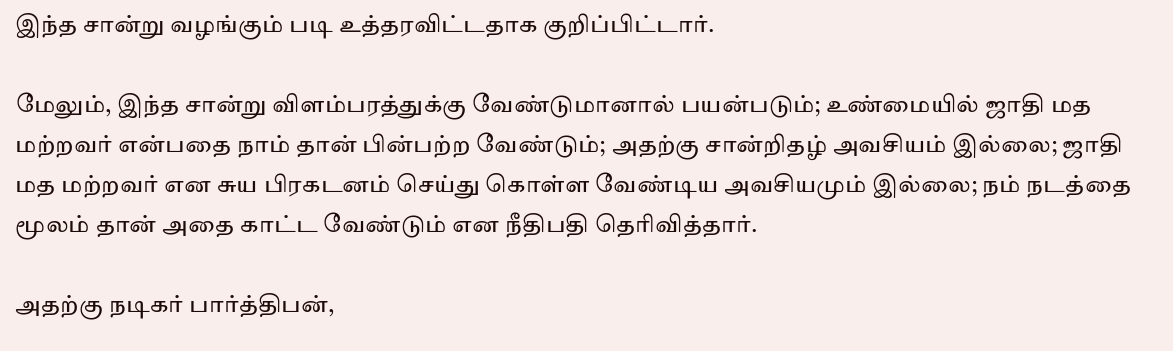இந்த சான்று வழங்கும் படி உத்தரவிட்டதாக குறிப்பிட்டார்.

மேலும், இந்த சான்று விளம்பரத்துக்கு வேண்டுமானால் பயன்படும்; உண்மையில் ஜாதி மத மற்றவர் என்பதை நாம் தான் பின்பற்ற வேண்டும்; அதற்கு சான்றிதழ் அவசியம் இல்லை; ஜாதி மத மற்றவர் என சுய பிரகடனம் செய்து கொள்ள வேண்டிய அவசியமும் இல்லை; நம் நடத்தை மூலம் தான் அதை காட்ட வேண்டும் என நீதிபதி தெரிவித்தார்.

அதற்கு நடிகர் பார்த்திபன்,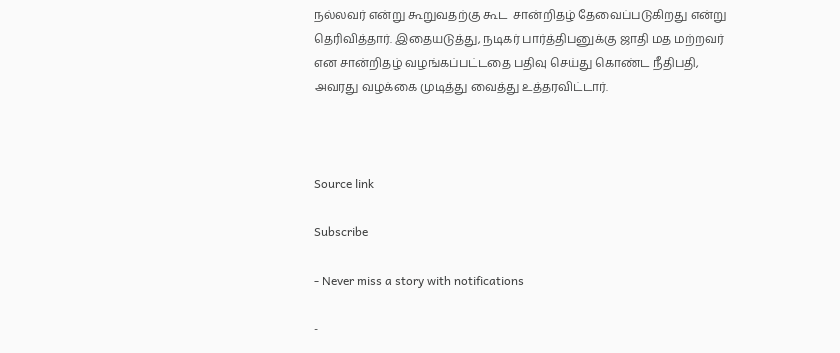நல்லவர் என்று கூறுவதற்கு கூட  சான்றிதழ் தேவைப்படுகிறது என்று தெரிவித்தார். இதையடுத்து, நடிகர் பார்த்திபனுக்கு ஜாதி மத மற்றவர் என சான்றிதழ் வழங்கப்பட்டதை பதிவு செய்து கொண்ட நீதிபதி, அவரது வழக்கை முடித்து வைத்து உத்தரவிட்டார்.



Source link

Subscribe

- Never miss a story with notifications

-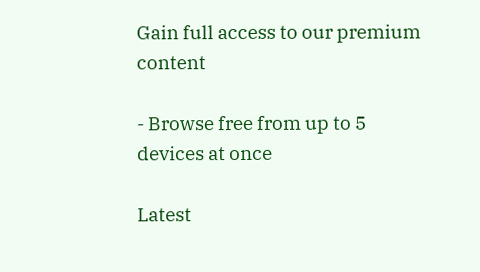Gain full access to our premium content

- Browse free from up to 5 devices at once

Latest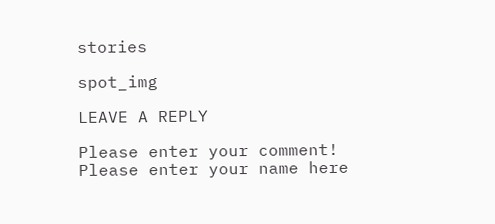stories

spot_img

LEAVE A REPLY

Please enter your comment!
Please enter your name here